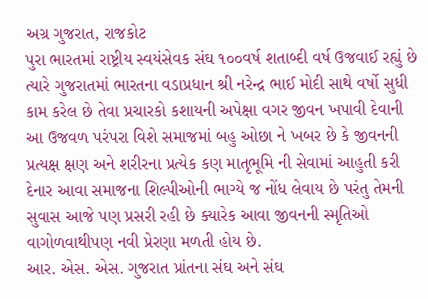અગ્ર ગુજરાત, રાજકોટ
પુરા ભારતમાં રાષ્ટ્રીય સ્વયંસેવક સંઘ ૧૦૦વર્ષ શતાબ્દી વર્ષ ઉજવાઈ રહ્યું છે ત્યારે ગુજરાતમાં ભારતના વડાપ્રધાન શ્રી નરેન્દ્ર ભાઈ મોદી સાથે વર્ષો સુધી કામ કરેલ છે તેવા પ્રચારકો કશાયની અપેક્ષા વગર જીવન ખપાવી દેવાની આ ઉજવળ પરંપરા વિશે સમાજમાં બહુ ઓછા ને ખબર છે કે જીવનની પ્રત્યક્ષ ક્ષણ અને શરીરના પ્રત્યેક કણ માતૃભૂમિ ની સેવામાં આહુતી કરી દેનાર આવા સમાજના શિલ્પીઓની ભાગ્યે જ નોંધ લેવાય છે પરંતુ તેમની સુવાસ આજે પણ પ્રસરી રહી છે ક્યારેક આવા જીવનની સ્મૃતિઓ વાગોળવાથીપણ નવી પ્રેરણા મળતી હોય છે.
આર. એસ. એસ. ગુજરાત પ્રાંતના સંઘ અને સંઘ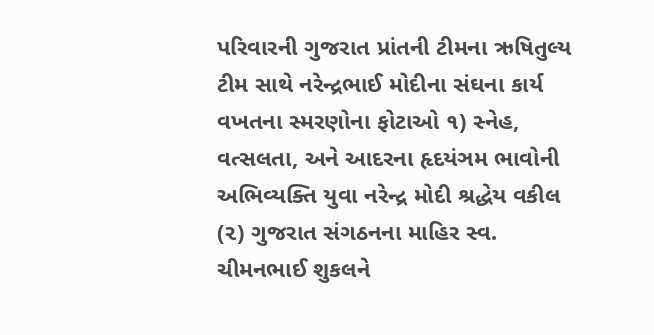પરિવારની ગુજરાત પ્રાંતની ટીમના ઋષિતુલ્ય ટીમ સાથે નરેન્દ્રભાઈ મોદીના સંઘના કાર્ય વખતના સ્મરણોના ફોટાઓ ૧) સ્નેહ, વત્સલતા, અને આદરના હૃદયંઞમ ભાવોની અભિવ્યક્તિ યુવા નરેન્દ્ર મોદી શ્રદ્ધેય વકીલ (૨) ગુજરાત સંગઠનના માહિર સ્વ. ચીમનભાઈ શુકલને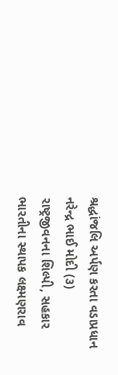શ્રદ્ધાંજલિ અર્પણ કરતા વડાપ્રધાન નરેન્દ્ર ભાઈ મોદી (૩) રાષ્ટ્રજીવનના શિલ્પી, સહકાર ભારતીના સ્થાપક લક્ષ્મણરાવ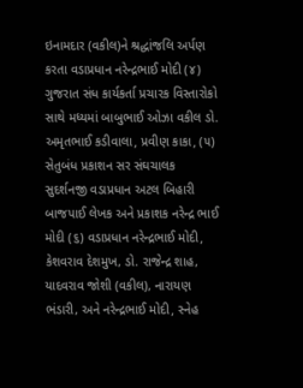ઇનામદાર (વકીલ)ને શ્રદ્ધાંજલિ અર્પણ કરતા વડાપ્રધાન નરેન્દ્રભાઈ મોદી (૪) ગુજરાત સંધ કાર્યકર્તા પ્રચારક વિસ્તારોકો સાથે મધ્યમાં બાબુભાઈ ઓઝા વકીલ ડો. અમૃતભાઈ કડીવાલા, પ્રવીણ કાકા, (૫) સેતુબંધ પ્રકાશન સર સંઘચાલક સુદર્શનજી વડાપ્રધાન અટલ બિહારી બાજપાઈ લેખક અને પ્રકાશક નરેન્દ્ર ભાઈ મોદી (૬) વડાપ્રધાન નરેન્દ્રભાઈ મોદી, કેશવરાવ દેશમુખ‚ ડો. રાજેન્દ્ર શાહ‚ યાદવરાવ જોશી (વકીલ)‚ નારાયણ ભંડારી‚ અને નરેન્દ્રભાઈ મોદી, સ્નેહ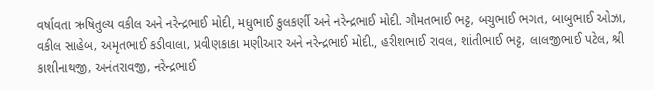વર્ષાવતા ઋષિતુલ્ય વકીલ અને નરેન્દ્રભાઈ મોદી, મધુભાઈ કુલકર્ણી અને નરેન્દ્રભાઈ મોદી. ગૌમતભાઈ ભટ્ટ‚ બચુભાઈ ભગત‚ બાબુભાઈ ઓઝા‚ વકીલ સાહેબ‚ અમૃતભાઈ કડીવાલા‚ પ્રવીણકાકા મણીઆર અને નરેન્દ્રભાઈ મોદી., હરીશભાઈ રાવલ‚ શાંતીભાઈ ભટ્ટ‚ લાલજીભાઈ પટેલ‚ શ્રી કાશીનાથજી‚ અનંતરાવજી‚ નરેન્દ્રભાઈ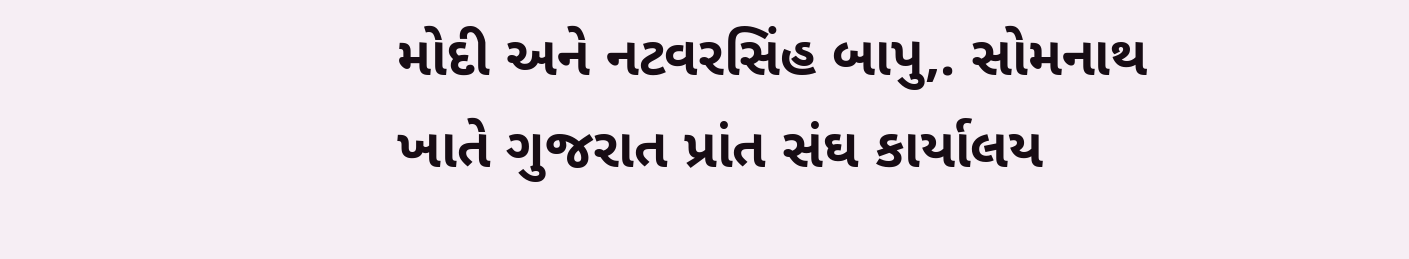મોદી અને નટવરસિંહ બાપુ,. સોમનાથ ખાતે ગુજરાત પ્રાંત સંઘ કાર્યાલય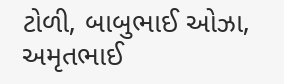ટોળી‚ બાબુભાઈ ઓઝા‚ અમૃતભાઈ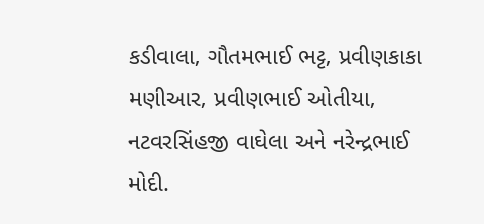કડીવાલા‚ ગૌતમભાઈ ભટ્ટ‚ પ્રવીણકાકા મણીઆર‚ પ્રવીણભાઈ ઓતીયા‚ નટવરસિંહજી વાઘેલા અને નરેન્દ્રભાઈ મોદી.